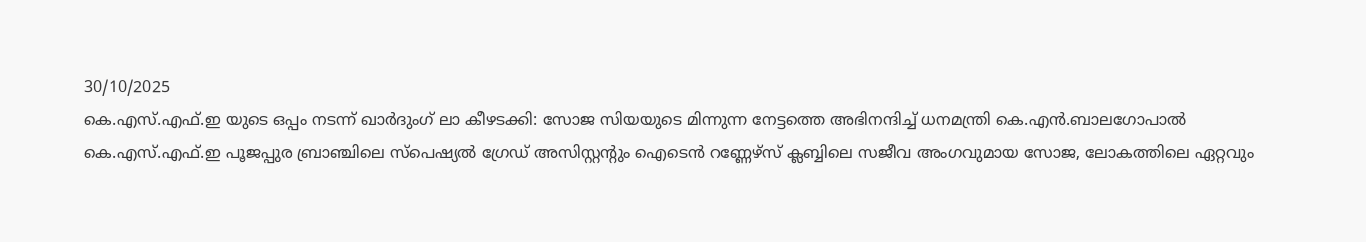30/10/2025
കെ.എസ്.എഫ്.ഇ യുടെ ഒപ്പം നടന്ന് ഖാർദുംഗ് ലാ കീഴടക്കി: സോജ സിയയുടെ മിന്നുന്ന നേട്ടത്തെ അഭിനന്ദിച്ച് ധനമന്ത്രി കെ.എൻ.ബാലഗോപാൽ
കെ.എസ്.എഫ്.ഇ പൂജപ്പുര ബ്രാഞ്ചിലെ സ്പെഷ്യൽ ഗ്രേഡ് അസിസ്റ്റന്റും ഐടെൻ റണ്ണേഴ്സ് ക്ലബ്ബിലെ സജീവ അംഗവുമായ സോജ, ലോകത്തിലെ ഏറ്റവും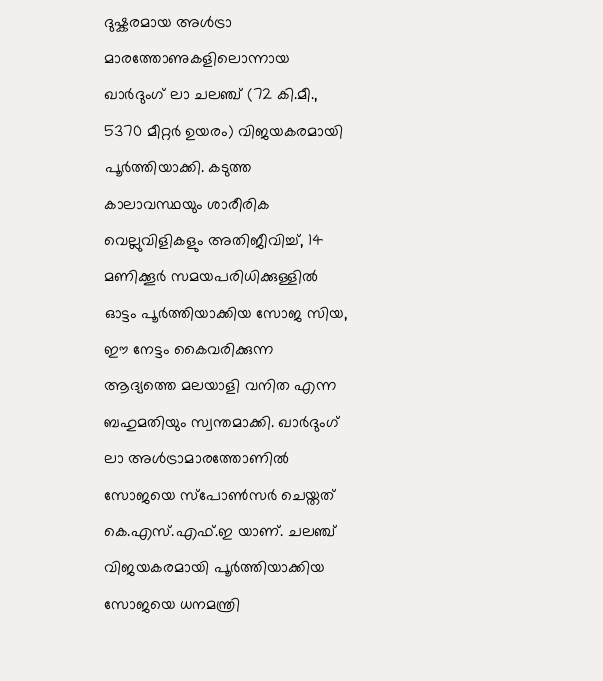ദുഷ്കരമായ അൾട്രാ മാരത്തോണുകളിലൊന്നായ ഖാർദുംഗ് ലാ ചലഞ്ച് (72 കി.മീ., 5370 മീറ്റർ ഉയരം) വിജയകരമായി പൂർത്തിയാക്കി. കടുത്ത കാലാവസ്ഥയും ശാരീരിക വെല്ലുവിളികളും അതിജീവിച്ച്, 14 മണിക്കൂർ സമയപരിധിക്കുള്ളിൽ ഓട്ടം പൂർത്തിയാക്കിയ സോജ സിയ, ഈ നേട്ടം കൈവരിക്കുന്ന ആദ്യത്തെ മലയാളി വനിത എന്ന ബഹുമതിയും സ്വന്തമാക്കി. ഖാർദുംഗ് ലാ അൾട്രാമാരത്തോണിൽ സോജയെ സ്പോൺസർ ചെയ്തത് കെ.എസ്.എഫ്.ഇ യാണ്. ചലഞ്ച് വിജയകരമായി പൂർത്തിയാക്കിയ സോജയെ ധനമന്ത്രി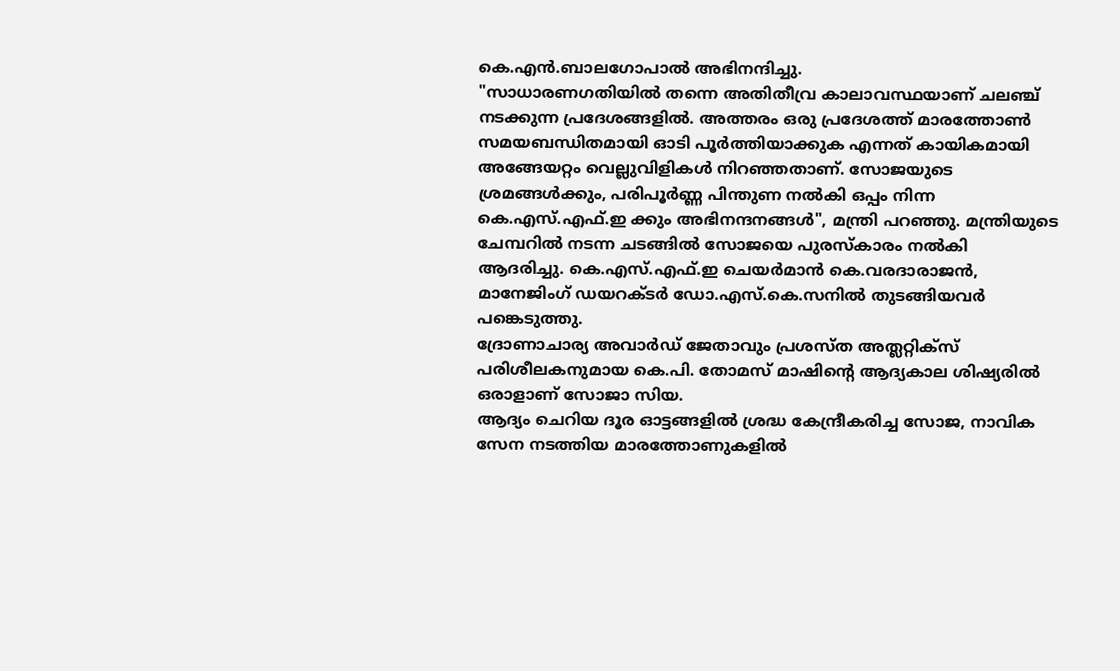കെ.എൻ.ബാലഗോപാൽ അഭിനന്ദിച്ചു.
"സാധാരണഗതിയിൽ തന്നെ അതിതീവ്ര കാലാവസ്ഥയാണ് ചലഞ്ച് നടക്കുന്ന പ്രദേശങ്ങളിൽ. അത്തരം ഒരു പ്രദേശത്ത് മാരത്തോൺ സമയബന്ധിതമായി ഓടി പൂർത്തിയാക്കുക എന്നത് കായികമായി അങ്ങേയറ്റം വെല്ലുവിളികൾ നിറഞ്ഞതാണ്. സോജയുടെ ശ്രമങ്ങൾക്കും, പരിപൂർണ്ണ പിന്തുണ നൽകി ഒപ്പം നിന്ന കെ.എസ്.എഫ്.ഇ ക്കും അഭിനന്ദനങ്ങൾ", മന്ത്രി പറഞ്ഞു. മന്ത്രിയുടെ ചേമ്പറിൽ നടന്ന ചടങ്ങിൽ സോജയെ പുരസ്കാരം നൽകി ആദരിച്ചു. കെ.എസ്.എഫ്.ഇ ചെയർമാൻ കെ.വരദാരാജൻ, മാനേജിംഗ് ഡയറക്ടർ ഡോ.എസ്.കെ.സനിൽ തുടങ്ങിയവർ പങ്കെടുത്തു.
ദ്രോണാചാര്യ അവാർഡ് ജേതാവും പ്രശസ്ത അത്ലറ്റിക്സ് പരിശീലകനുമായ കെ.പി. തോമസ് മാഷിന്റെ ആദ്യകാല ശിഷ്യരിൽ ഒരാളാണ് സോജാ സിയ.
ആദ്യം ചെറിയ ദൂര ഓട്ടങ്ങളിൽ ശ്രദ്ധ കേന്ദ്രീകരിച്ച സോജ, നാവിക സേന നടത്തിയ മാരത്തോണുകളിൽ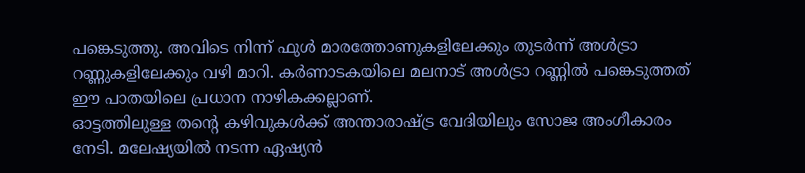പങ്കെടുത്തു. അവിടെ നിന്ന് ഫുൾ മാരത്തോണുകളിലേക്കും തുടർന്ന് അൾട്രാ റണ്ണുകളിലേക്കും വഴി മാറി. കർണാടകയിലെ മലനാട് അൾട്രാ റണ്ണിൽ പങ്കെടുത്തത് ഈ പാതയിലെ പ്രധാന നാഴികക്കല്ലാണ്.
ഓട്ടത്തിലുള്ള തന്റെ കഴിവുകൾക്ക് അന്താരാഷ്ട്ര വേദിയിലും സോജ അംഗീകാരം നേടി. മലേഷ്യയിൽ നടന്ന ഏഷ്യൻ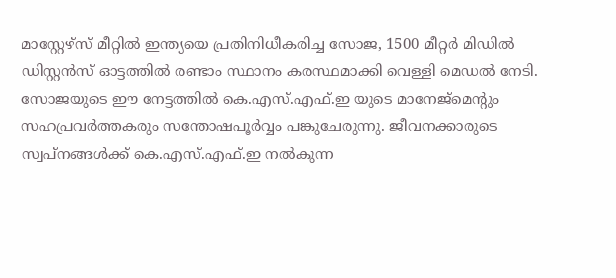മാസ്റ്റേഴ്സ് മീറ്റിൽ ഇന്ത്യയെ പ്രതിനിധീകരിച്ച സോജ, 1500 മീറ്റർ മിഡിൽ ഡിസ്റ്റൻസ് ഓട്ടത്തിൽ രണ്ടാം സ്ഥാനം കരസ്ഥമാക്കി വെള്ളി മെഡൽ നേടി.
സോജയുടെ ഈ നേട്ടത്തിൽ കെ.എസ്.എഫ്.ഇ യുടെ മാനേജ്മെന്റും സഹപ്രവർത്തകരും സന്തോഷപൂർവ്വം പങ്കുചേരുന്നു. ജീവനക്കാരുടെ സ്വപ്നങ്ങൾക്ക് കെ.എസ്.എഫ്.ഇ നൽകുന്ന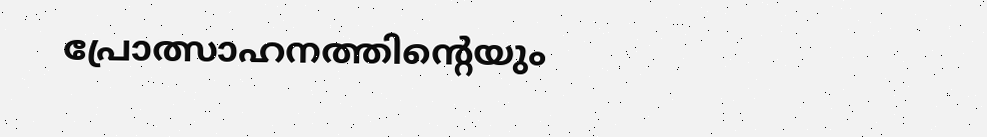പ്രോത്സാഹനത്തിന്റെയും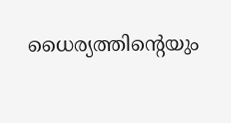ധൈര്യത്തിന്റെയും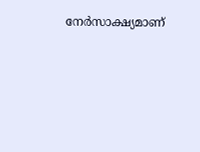നേർസാക്ഷ്യമാണ്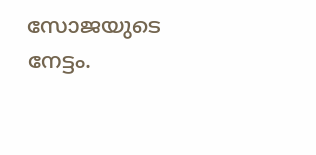സോജയുടെ നേട്ടം.